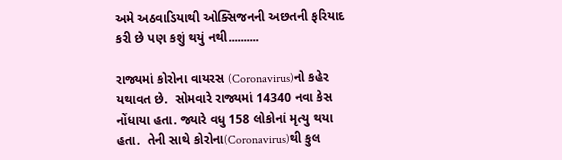અમે અઠવાડિયાથી ઓક્સિજનની અછતની ફરિયાદ કરી છે પણ કશું થયું નથી..........

રાજ્યમાં કોરોના વાયરસ (Coronavirus)નો કહેર યથાવત છે.  સોમવારે રાજ્યમાં 14340 નવા કેસ નોંધાયા હતા. જ્યારે વધુ 158 લોકોનાં મૃત્યુ થયા હતા.  તેની સાથે કોરોના(Coronavirus)થી કુલ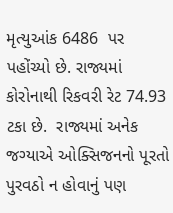મૃત્યુઆંક 6486  પર પહોંચ્યો છે. રાજ્યમાં કોરોનાથી રિકવરી રેટ 74.93 ટકા છે.  રાજ્યમાં અનેક જગ્યાએ ઓક્સિજનનો પૂરતો પુરવઠો ન હોવાનું પણ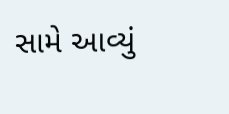સામે આવ્યું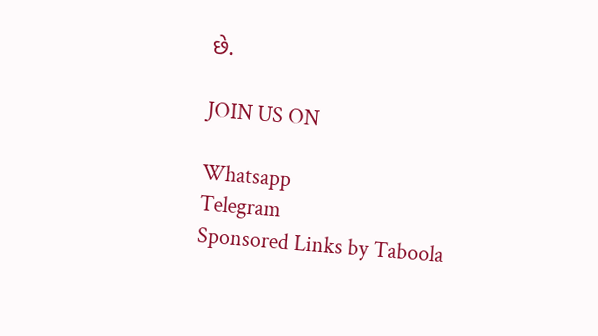છે.

JOIN US ON

Whatsapp
Telegram
Sponsored Links by Taboola